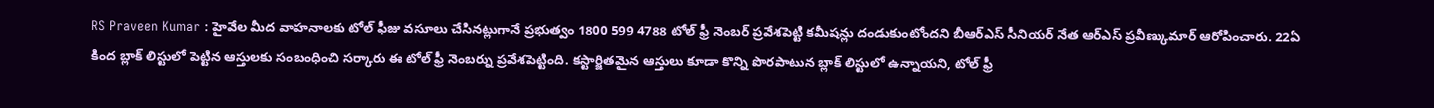RS Praveen Kumar : హైవేల మీద వాహనాలకు టోల్ ఫీజు వసూలు చేసినట్లుగానే ప్రభుత్వం 1800 599 4788 టోల్ ఫ్రీ నెంబర్ ప్రవేశపెట్టి కమీషన్లు దండుకుంటోందని బీఆర్ఎస్ సీనియర్ నేత ఆర్ఎస్ ప్రవీణ్కుమార్ ఆరోపించారు. 22ఏ కింద బ్లాక్ లిస్టులో పెట్టిన ఆస్తులకు సంబంధించి సర్కారు ఈ టోల్ ఫ్రీ నెంబర్ను ప్రవేశపెట్టింది. కస్టార్జితమైన ఆస్తులు కూడా కొన్ని పొరపాటున బ్లాక్ లిస్టులో ఉన్నాయని, టోల్ ఫ్రీ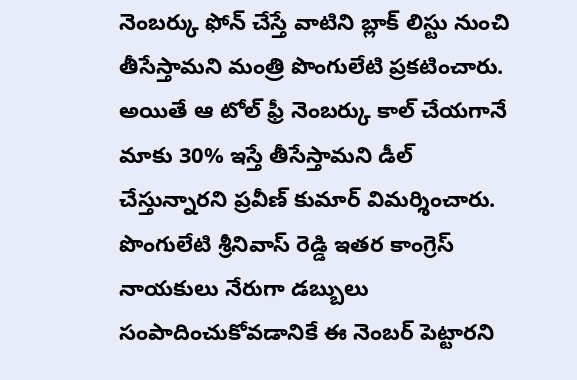నెంబర్కు ఫోన్ చేస్తే వాటిని బ్లాక్ లిస్టు నుంచి తీసేస్తామని మంత్రి పొంగులేటి ప్రకటించారు.
అయితే ఆ టోల్ ఫ్రీ నెంబర్కు కాల్ చేయగానే మాకు 30% ఇస్తే తీసేస్తామని డీల్ చేస్తున్నారని ప్రవీణ్ కుమార్ విమర్శించారు. పొంగులేటి శ్రీనివాస్ రెడ్డి ఇతర కాంగ్రెస్ నాయకులు నేరుగా డబ్బులు సంపాదించుకోవడానికే ఈ నెంబర్ పెట్టారని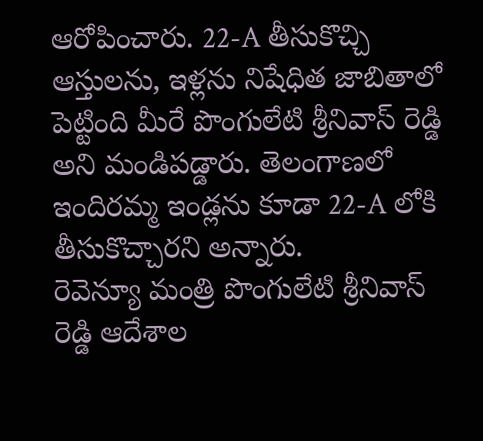ఆరోపించారు. 22-A తీసుకొచ్చి ఆస్తులను, ఇళ్లను నిషేధిత జాబితాలో పెట్టింది మీరే పొంగులేటి శ్రీనివాస్ రెడ్డి అని మండిపడ్డారు. తెలంగాణలో ఇందిరమ్మ ఇండ్లను కూడా 22-A లోకి తీసుకొచ్చారని అన్నారు.
రెవెన్యూ మంత్రి పొంగులేటి శ్రీనివాస్ రెడ్డి ఆదేశాల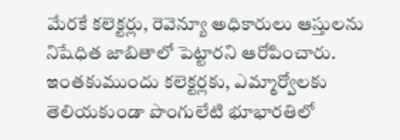మేరకే కలెక్టర్లు, రెవెన్యూ అధికారులు ఆస్తులను నిషేధిత జాబితాలో పెట్టారని ఆరోపించారు. ఇంతకుముందు కలెక్టర్లకు, ఎమ్మార్వోలకు తెలియకుండా పొంగులేటి భూభారతిలో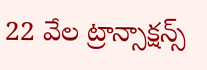22 వేల ట్రాన్సాక్షన్స్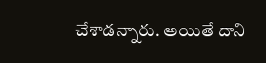చేశాడన్నారు. అయితే దాని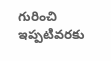గురించి ఇప్పటివరకు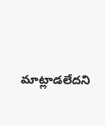మాట్లాడలేదని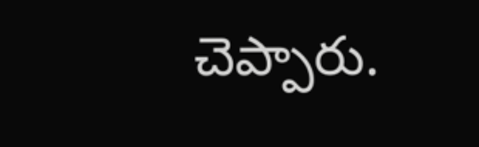చెప్పారు.